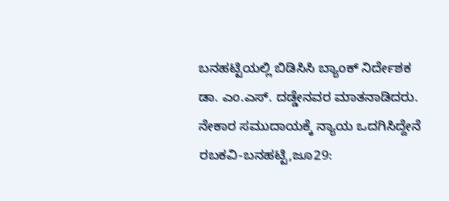ಬನಹಟ್ಟಿಯಲ್ಲಿ ಬಿಡಿಸಿಸಿ ಬ್ಯಾಂಕ್ ನಿರ್ದೇಶಕ ಡಾ. ಎಂ.ಎಸ್. ದಡ್ಡೇನವರ ಮಾತನಾಡಿದರು.
ನೇಕಾರ ಸಮುದಾಯಕ್ಕೆ ನ್ಯಾಯ ಒದಗಿಸಿದ್ದೇನೆ
ರಬಕವಿ-ಬನಹಟ್ಟಿ,ಜೂ29: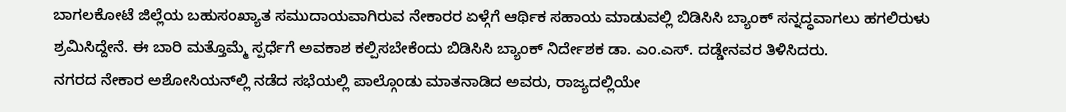ಬಾಗಲಕೋಟೆ ಜಿಲ್ಲೆಯ ಬಹುಸಂಖ್ಯಾತ ಸಮುದಾಯವಾಗಿರುವ ನೇಕಾರರ ಏಳ್ಗೆಗೆ ಆರ್ಥಿಕ ಸಹಾಯ ಮಾಡುವಲ್ಲಿ ಬಿಡಿಸಿಸಿ ಬ್ಯಾಂಕ್ ಸನ್ನದ್ಧವಾಗಲು ಹಗಲಿರುಳು ಶ್ರಮಿಸಿದ್ದೇನೆ. ಈ ಬಾರಿ ಮತ್ತೊಮ್ಮೆ ಸ್ಪರ್ಧೆಗೆ ಅವಕಾಶ ಕಲ್ಪಿಸಬೇಕೆಂದು ಬಿಡಿಸಿಸಿ ಬ್ಯಾಂಕ್ ನಿರ್ದೇಶಕ ಡಾ. ಎಂ.ಎಸ್. ದಡ್ಡೇನವರ ತಿಳಿಸಿದರು.
ನಗರದ ನೇಕಾರ ಅಶೋಸಿಯನ್‍ಲ್ಲಿ ನಡೆದ ಸಭೆಯಲ್ಲಿ ಪಾಲ್ಗೊಂಡು ಮಾತನಾಡಿದ ಅವರು, ರಾಜ್ಯದಲ್ಲಿಯೇ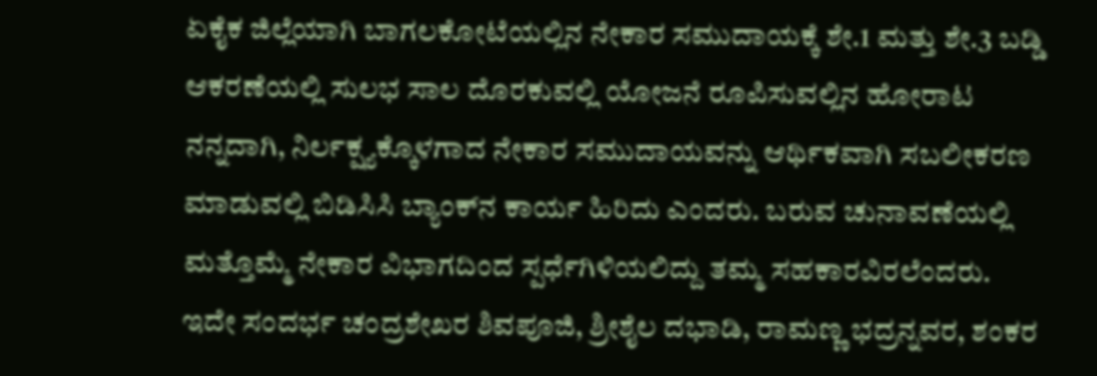ಏಕೈಕ ಜಿಲ್ಲೆಯಾಗಿ ಬಾಗಲಕೋಟೆಯಲ್ಲಿನ ನೇಕಾರ ಸಮುದಾಯಕ್ಕೆ ಶೇ.1 ಮತ್ತು ಶೇ.3 ಬಡ್ಡಿ ಆಕರಣೆಯಲ್ಲಿ ಸುಲಭ ಸಾಲ ದೊರಕುವಲ್ಲಿ ಯೋಜನೆ ರೂಪಿಸುವಲ್ಲಿನ ಹೋರಾಟ ನನ್ನದಾಗಿ, ನಿರ್ಲಕ್ಷ್ಯಕ್ಕೊಳಗಾದ ನೇಕಾರ ಸಮುದಾಯವನ್ನು ಆರ್ಥಿಕವಾಗಿ ಸಬಲೀಕರಣ ಮಾಡುವಲ್ಲಿ ಬಿಡಿಸಿಸಿ ಬ್ಯಾಂಕ್‍ನ ಕಾರ್ಯ ಹಿರಿದು ಎಂದರು. ಬರುವ ಚುನಾವಣೆಯಲ್ಲಿ ಮತ್ತೊಮ್ಮೆ ನೇಕಾರ ವಿಭಾಗದಿಂದ ಸ್ಪರ್ಧೆಗಿಳಿಯಲಿದ್ದು ತಮ್ಮ ಸಹಕಾರವಿರಲೆಂದರು.
ಇದೇ ಸಂದರ್ಭ ಚಂದ್ರಶೇಖರ ಶಿವಪೂಜಿ, ಶ್ರೀಶೈಲ ದಭಾಡಿ, ರಾಮಣ್ಣ ಭದ್ರನ್ನವರ, ಶಂಕರ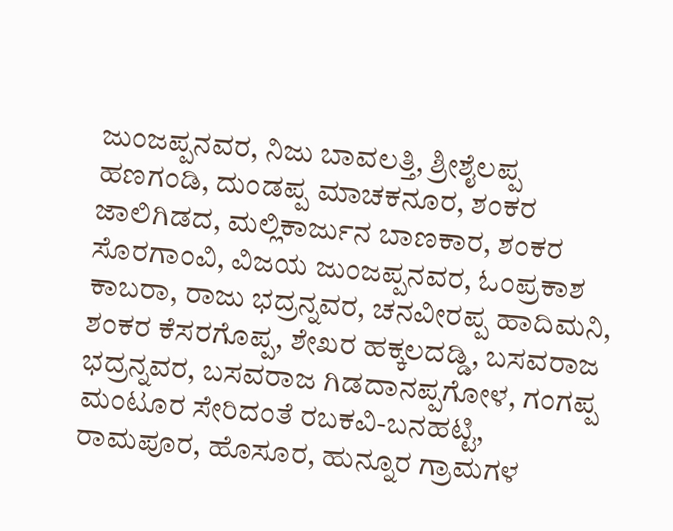ಜುಂಜಪ್ಪನವರ, ನಿಜು ಬಾವಲತ್ತಿ, ಶ್ರೀಶೈಲಪ್ಪ ಹಣಗಂಡಿ, ದುಂಡಪ್ಪ ಮಾಚಕನೂರ, ಶಂಕರ ಜಾಲಿಗಿಡದ, ಮಲ್ಲಿಕಾರ್ಜುನ ಬಾಣಕಾರ, ಶಂಕರ ಸೊರಗಾಂವಿ, ವಿಜಯ ಜುಂಜಪ್ಪನವರ, ಓಂಪ್ರಕಾಶ ಕಾಬರಾ, ರಾಜು ಭದ್ರನ್ನವರ, ಚನವೀರಪ್ಪ ಹಾದಿಮನಿ, ಶಂಕರ ಕೆಸರಗೊಪ್ಪ, ಶೇಖರ ಹಕ್ಕಲದಡ್ಡಿ, ಬಸವರಾಜ ಭದ್ರನ್ನವರ, ಬಸವರಾಜ ಗಿಡದಾನಪ್ಪಗೋಳ, ಗಂಗಪ್ಪ ಮಂಟೂರ ಸೇರಿದಂತೆ ರಬಕವಿ-ಬನಹಟ್ಟಿ, ರಾಮಪೂರ, ಹೊಸೂರ, ಹುನ್ನೂರ ಗ್ರಾಮಗಳ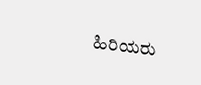ಹಿರಿಯರು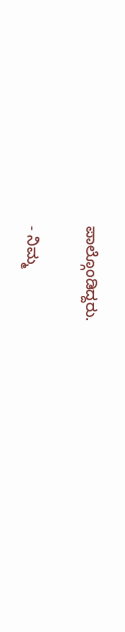ಪಾಲ್ಗೊಂಡಿದ್ದರು.

- ನಿಮ್ಮ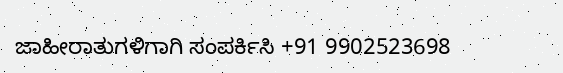ಜಾಹೀರಾತುಗಳಿಗಾಗಿ ಸಂಪರ್ಕಿಸಿ +91 9902523698